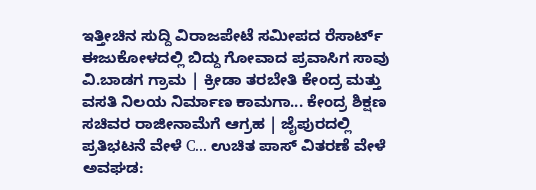ಇತ್ತೀಚಿನ ಸುದ್ದಿ ವಿರಾಜಪೇಟೆ ಸಮೀಪದ ರೆಸಾರ್ಟ್ ಈಜುಕೋಳದಲ್ಲಿ ಬಿದ್ದು ಗೋವಾದ ಪ್ರವಾಸಿಗ ಸಾವು ವಿ.ಬಾಡಗ ಗ್ರಾಮ | ಕ್ರೀಡಾ ತರಬೇತಿ ಕೇಂದ್ರ ಮತ್ತು ವಸತಿ ನಿಲಯ ನಿರ್ಮಾಣ ಕಾಮಗಾ... ಕೇಂದ್ರ ಶಿಕ್ಷಣ ಸಚಿವರ ರಾಜೀನಾಮೆಗೆ ಆಗ್ರಹ | ಜೈಪುರದಲ್ಲಿ ಪ್ರತಿಭಟನೆ ವೇಳೆ C... ಉಚಿತ ಪಾಸ್ ವಿತರಣೆ ವೇಳೆ ಅವಘಡ: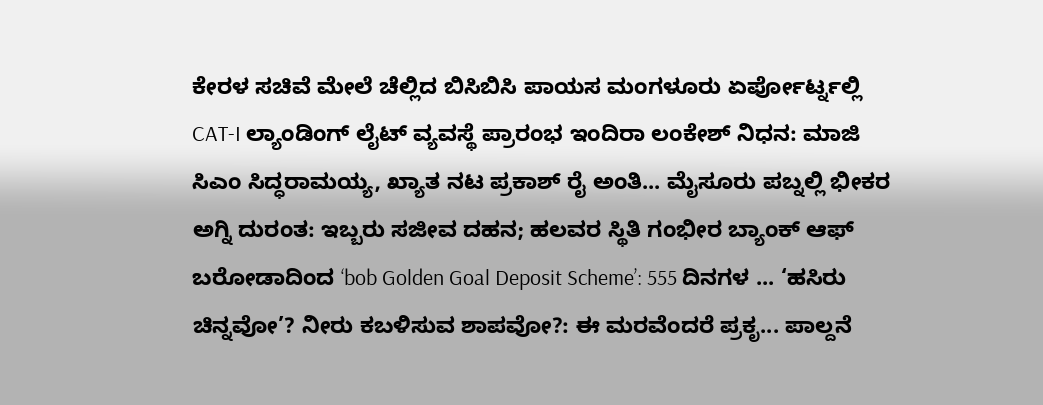ಕೇರಳ ಸಚಿವೆ ಮೇಲೆ ಚೆಲ್ಲಿದ ಬಿಸಿಬಿಸಿ ಪಾಯಸ ಮಂಗಳೂರು ಏರ್ಪೋರ್ಟ್ನಲ್ಲಿ CAT-I ಲ್ಯಾಂಡಿಂಗ್ ಲೈಟ್ ವ್ಯವಸ್ಥೆ ಪ್ರಾರಂಭ ಇಂದಿರಾ ಲಂಕೇಶ್ ನಿಧನ: ಮಾಜಿ ಸಿಎಂ ಸಿದ್ಧರಾಮಯ್ಯ, ಖ್ಯಾತ ನಟ ಪ್ರಕಾಶ್ ರೈ ಅಂತಿ... ಮೈಸೂರು ಪಬ್ನಲ್ಲಿ ಭೀಕರ ಅಗ್ನಿ ದುರಂತ: ಇಬ್ಬರು ಸಜೀವ ದಹನ; ಹಲವರ ಸ್ಥಿತಿ ಗಂಭೀರ ಬ್ಯಾಂಕ್ ಆಫ್ ಬರೋಡಾದಿಂದ ‘bob Golden Goal Deposit Scheme’: 555 ದಿನಗಳ ... ‘ಹಸಿರು ಚಿನ್ನವೋ’? ನೀರು ಕಬಳಿಸುವ ಶಾಪವೋ?: ಈ ಮರವೆಂದರೆ ಪ್ರಕೃ... ಪಾಲ್ದನೆ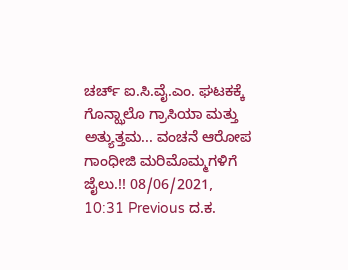ಚರ್ಚ್ ಐ.ಸಿ.ವೈ.ಎಂ. ಘಟಕಕ್ಕೆ ಗೊನ್ಝಾಲೊ ಗ್ರಾಸಿಯಾ ಮತ್ತು ಅತ್ಯುತ್ತಮ... ವಂಚನೆ ಆರೋಪ ಗಾಂಧೀಜಿ ಮರಿಮೊಮ್ಮಗಳಿಗೆ ಜೈಲು.!! 08/06/2021, 10:31 Previous ದ.ಕ.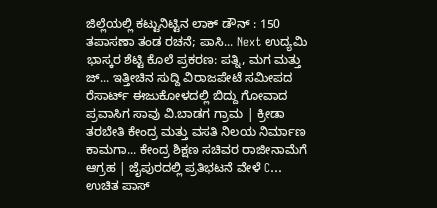ಜಿಲ್ಲೆಯಲ್ಲಿ ಕಟ್ಟುನಿಟ್ಟಿನ ಲಾಕ್ ಡೌನ್ : 150 ತಪಾಸಣಾ ತಂಡ ರಚನೆ; ಪಾಸಿ... Next ಉದ್ಯಮಿ ಭಾಸ್ಕರ ಶೆಟ್ಟಿ ಕೊಲೆ ಪ್ರಕರಣ: ಪತ್ನಿ, ಮಗ ಮತ್ತು ಜ್... ಇತ್ತೀಚಿನ ಸುದ್ದಿ ವಿರಾಜಪೇಟೆ ಸಮೀಪದ ರೆಸಾರ್ಟ್ ಈಜುಕೋಳದಲ್ಲಿ ಬಿದ್ದು ಗೋವಾದ ಪ್ರವಾಸಿಗ ಸಾವು ವಿ.ಬಾಡಗ ಗ್ರಾಮ | ಕ್ರೀಡಾ ತರಬೇತಿ ಕೇಂದ್ರ ಮತ್ತು ವಸತಿ ನಿಲಯ ನಿರ್ಮಾಣ ಕಾಮಗಾ... ಕೇಂದ್ರ ಶಿಕ್ಷಣ ಸಚಿವರ ರಾಜೀನಾಮೆಗೆ ಆಗ್ರಹ | ಜೈಪುರದಲ್ಲಿ ಪ್ರತಿಭಟನೆ ವೇಳೆ C... ಉಚಿತ ಪಾಸ್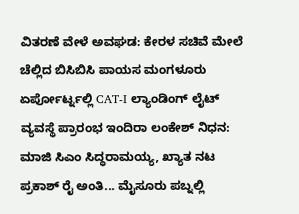ವಿತರಣೆ ವೇಳೆ ಅವಘಡ: ಕೇರಳ ಸಚಿವೆ ಮೇಲೆ ಚೆಲ್ಲಿದ ಬಿಸಿಬಿಸಿ ಪಾಯಸ ಮಂಗಳೂರು ಏರ್ಪೋರ್ಟ್ನಲ್ಲಿ CAT-I ಲ್ಯಾಂಡಿಂಗ್ ಲೈಟ್ ವ್ಯವಸ್ಥೆ ಪ್ರಾರಂಭ ಇಂದಿರಾ ಲಂಕೇಶ್ ನಿಧನ: ಮಾಜಿ ಸಿಎಂ ಸಿದ್ಧರಾಮಯ್ಯ, ಖ್ಯಾತ ನಟ ಪ್ರಕಾಶ್ ರೈ ಅಂತಿ... ಮೈಸೂರು ಪಬ್ನಲ್ಲಿ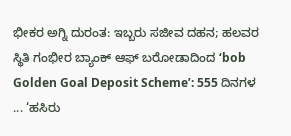ಭೀಕರ ಅಗ್ನಿ ದುರಂತ: ಇಬ್ಬರು ಸಜೀವ ದಹನ; ಹಲವರ ಸ್ಥಿತಿ ಗಂಭೀರ ಬ್ಯಾಂಕ್ ಆಫ್ ಬರೋಡಾದಿಂದ ‘bob Golden Goal Deposit Scheme’: 555 ದಿನಗಳ ... ‘ಹಸಿರು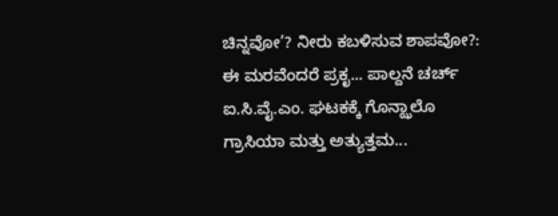ಚಿನ್ನವೋ’? ನೀರು ಕಬಳಿಸುವ ಶಾಪವೋ?: ಈ ಮರವೆಂದರೆ ಪ್ರಕೃ... ಪಾಲ್ದನೆ ಚರ್ಚ್ ಐ.ಸಿ.ವೈ.ಎಂ. ಘಟಕಕ್ಕೆ ಗೊನ್ಝಾಲೊ ಗ್ರಾಸಿಯಾ ಮತ್ತು ಅತ್ಯುತ್ತಮ...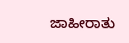ಜಾಹೀರಾತು